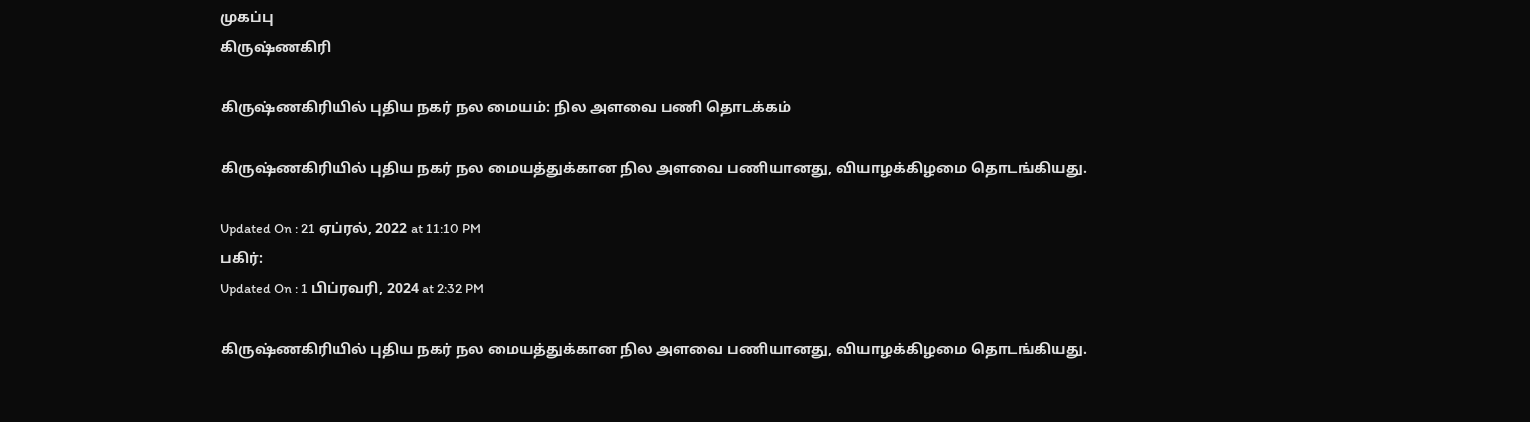முகப்பு
கிருஷ்ணகிரி

கிருஷ்ணகிரியில் புதிய நகர் நல மையம்: நில அளவை பணி தொடக்கம்

கிருஷ்ணகிரியில் புதிய நகர் நல மையத்துக்கான நில அளவை பணியானது, வியாழக்கிழமை தொடங்கியது.

Updated On : 21 ஏப்ரல், 2022 at 11:10 PM
பகிர்:
Updated On : 1 பிப்ரவரி, 2024 at 2:32 PM

கிருஷ்ணகிரியில் புதிய நகர் நல மையத்துக்கான நில அளவை பணியானது, வியாழக்கிழமை தொடங்கியது.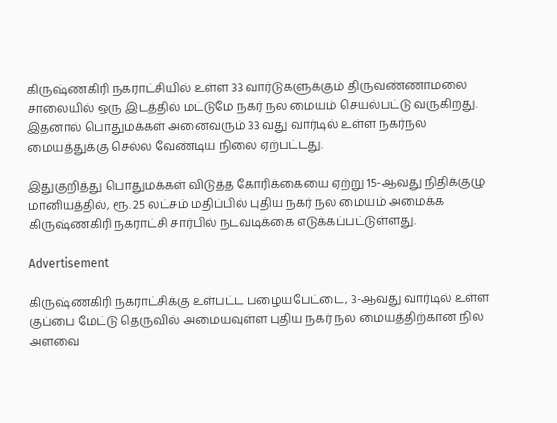கிருஷ்ணகிரி நகராட்சியில் உள்ள 33 வார்டுகளுக்கும் திருவண்ணாமலை சாலையில் ஒரு இடத்தில் மட்டுமே நகர் நல மையம் செயல்பட்டு வருகிறது. இதனால் பொதுமக்கள் அனைவரும் 33 வது வார்டில் உள்ள நகர்நல மையத்துக்கு செல்ல வேண்டிய நிலை ஏற்பட்டது.

இதுகுறித்து பொதுமக்கள் விடுத்த கோரிக்கையை ஏற்று 15-ஆவது நிதிக்குழு மானியத்தில், ரூ. 25 லட்சம் மதிப்பில் புதிய நகர் நல மையம் அமைக்க கிருஷ்ணகிரி நகராட்சி சார்பில் நடவடிக்கை எடுக்கப்பட்டுள்ளது.

Advertisement

கிருஷ்ணகிரி நகராட்சிக்கு உள்பட்ட பழையபேட்டை, 3-ஆவது வார்டில் உள்ள குப்பை மேட்டு தெருவில் அமையவுள்ள புதிய நகர் நல மையத்திற்கான நில அளவை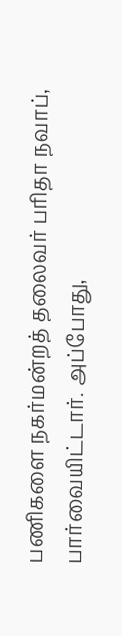பணிகளை நகர்மன்றத் தலைவர் பரிதா நவாப், பார்வையிட்டார். அப்போது,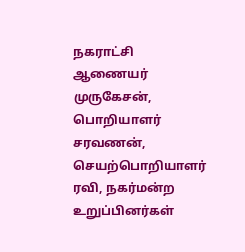நகராட்சி ஆணையர் முருகேசன், பொறியாளர் சரவணன், செயற்பொறியாளர் ரவி, நகர்மன்ற உறுப்பினர்கள்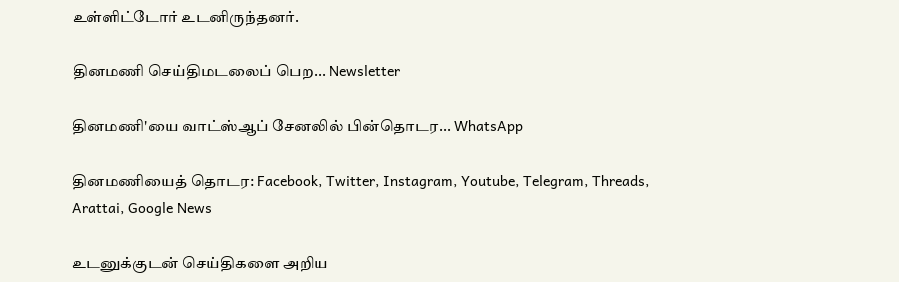உள்ளிட்டோர் உடனிருந்தனர்.

தினமணி செய்திமடலைப் பெற... Newsletter

தினமணி'யை வாட்ஸ்ஆப் சேனலில் பின்தொடர... WhatsApp

தினமணியைத் தொடர: Facebook, Twitter, Instagram, Youtube, Telegram, Threads, Arattai, Google News

உடனுக்குடன் செய்திகளை அறிய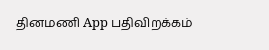தினமணி App பதிவிறக்கம்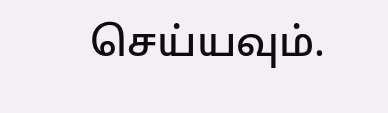செய்யவும்.